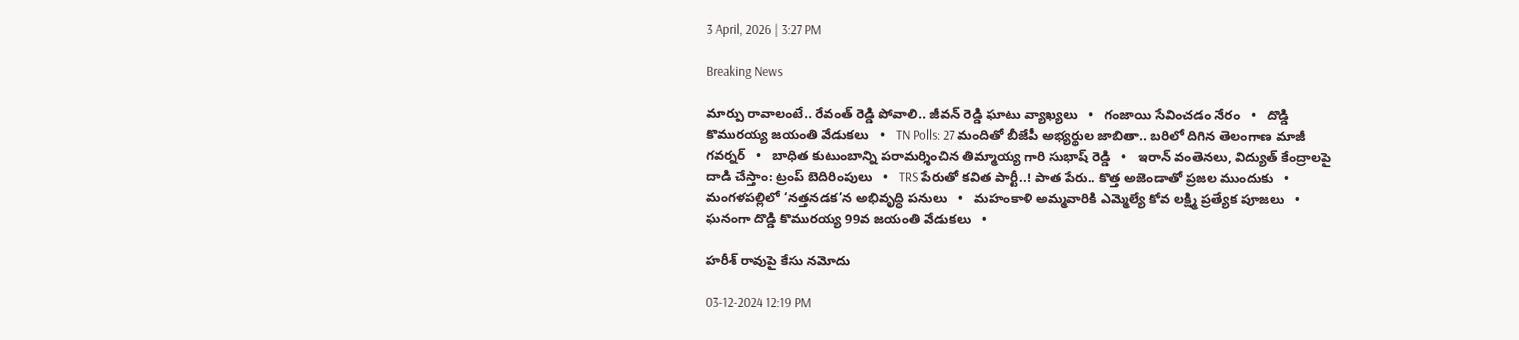3 April, 2026 | 3:27 PM

Breaking News

మార్పు రావాలంటే.. రేవంత్ రెడ్డి పోవాలి.. జీవన్‌ రెడ్డి ఘాటు వ్యాఖ్యలు   •   గంజాయి సేవించడం నేరం   •   దొడ్డి కొమురయ్య జయంతి వేడుకలు   •   TN Polls: 27 మందితో బీజేపీ అభ్యర్థుల జాబితా.. బరిలో దిగిన తెలంగాణ మాజీ గవర్నర్   •   బాధిత కుటుంబాన్ని పరామర్శించిన తిమ్మాయ్య గారి సుభాష్ రెడ్డి   •   ఇరాన్ వంతెనలు, విద్యుత్ కేంద్రాలపై దాడి చేస్తాం: ట్రంప్ బెదిరింపులు   •   TRS పేరుతో కవిత పార్టీ..! పాత పేరు.. కొత్త అజెండాతో ప్రజల ముందుకు   •   మంగళపల్లిలో ‘నత్తనడక’న అభివృద్ధి పనులు   •   మహంకాళి అమ్మవారికి ఎమ్మెల్యే కోవ లక్ష్మి ప్రత్యేక పూజలు   •   ఘనంగా దొడ్డి కొమురయ్య 99వ జయంతి వేడుకలు   •

హరీశ్ రావుపై కేసు నమోదు

03-12-2024 12:19 PM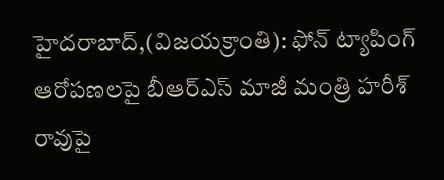హైదరాబాద్,(విజయక్రాంతి): ఫోన్ ట్యాపింగ్ ఆరోపణలపై బీఆర్ఎస్ మాజీ మంత్రి హరీశ్ రావుపై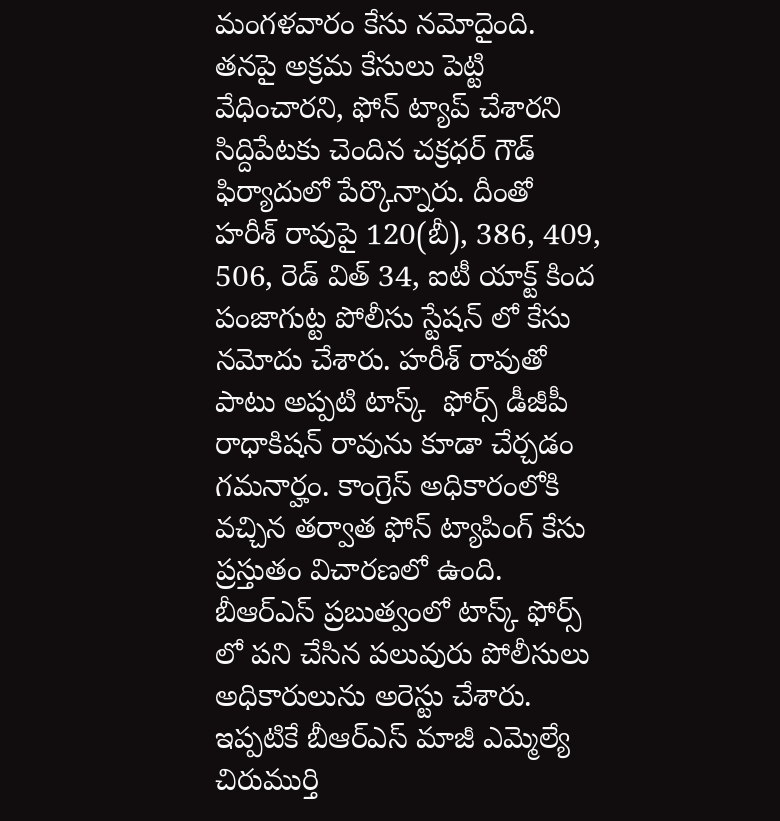మంగళవారం కేసు నమోదైంది. తనపై అక్రమ కేసులు పెట్టి వేధించారని, ఫోన్ ట్యాప్ చేశారని సిద్దిపేటకు చెందిన చక్రధర్ గౌడ్ ఫిర్యాదులో పేర్కొన్నారు. దీంతో హరీశ్ రావుపై 120(బీ), 386, 409, 506, రెడ్ విత్ 34, ఐటీ యాక్ట్ కింద పంజాగుట్ట పోలీసు స్టేషన్ లో కేసు నమోదు చేశారు. హరీశ్ రావుతో పాటు అప్పటి టాస్క్  ఫోర్స్ డీజీపీ రాధాకిషన్ రావును కూడా చేర్చడం గమనార్హం. కాంగ్రెస్ అధికారంలోకి వచ్చిన తర్వాత ఫోన్ ట్యాపింగ్ కేసు ప్రస్తుతం విచారణలో ఉంది. బీఆర్ఎస్ ప్రబుత్వంలో టాస్క్ ఫోర్స్ లో పని చేసిన పలువురు పోలీసులు అధికారులును అరెస్టు చేశారు. ఇప్పటికే బీఆర్ఎస్ మాజీ ఎమ్మెల్యే చిరుముర్తి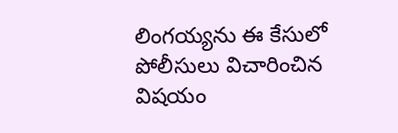లింగయ్యను ఈ కేసులో పోలీసులు విచారించిన విషయం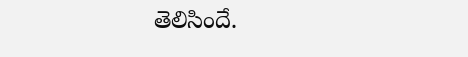తెలిసిందే.